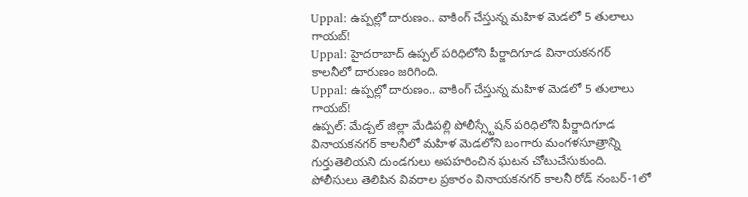Uppal: ఉప్పల్లో దారుణం.. వాకింగ్ చేస్తున్న మహిళ మెడలో 5 తులాలు గాయబ్!
Uppal: హైదరాబాద్ ఉప్పల్ పరిధిలోని పీర్జాదిగూడ వినాయకనగర్ కాలనీలో దారుణం జరిగింది.
Uppal: ఉప్పల్లో దారుణం.. వాకింగ్ చేస్తున్న మహిళ మెడలో 5 తులాలు గాయబ్!
ఉప్పల్: మేడ్చల్ జిల్లా మేడిపల్లి పోలీస్స్టేషన్ పరిధిలోని పీర్జాదిగూడ వినాయకనగర్ కాలనీలో మహిళ మెడలోని బంగారు మంగళసూత్రాన్ని గుర్తుతెలియని దుండగులు అపహరించిన ఘటన చోటుచేసుకుంది. పోలీసులు తెలిపిన వివరాల ప్రకారం వినాయకనగర్ కాలనీ రోడ్ నంబర్-1లో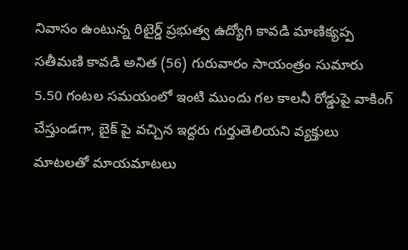నివాసం ఉంటున్న రిటైర్డ్ ప్రభుత్వ ఉద్యోగి కావడి మాణిక్యప్ప సతీమణి కావడి అనిత (56) గురువారం సాయంత్రం సుమారు 5.50 గంటల సమయంలో ఇంటి ముందు గల కాలనీ రోడ్డుపై వాకింగ్ చేస్తుండగా, బైక్ పై వచ్చిన ఇద్దరు గుర్తుతెలియని వ్యక్తులు మాటలతో మాయమాటలు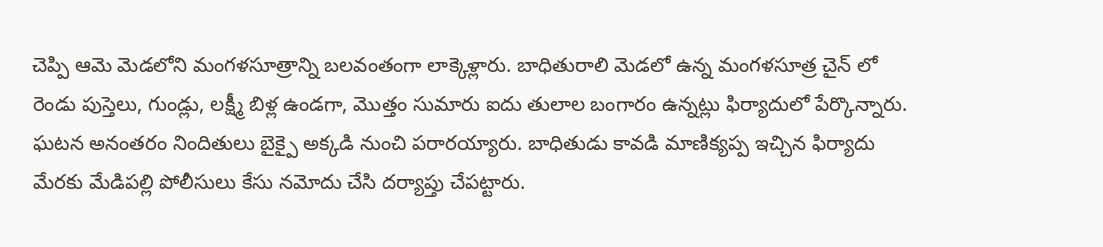చెప్పి ఆమె మెడలోని మంగళసూత్రాన్ని బలవంతంగా లాక్కెళ్లారు. బాధితురాలి మెడలో ఉన్న మంగళసూత్ర చైన్ లో రెండు పుస్తెలు, గుండ్లు, లక్ష్మీ బిళ్ల ఉండగా, మొత్తం సుమారు ఐదు తులాల బంగారం ఉన్నట్లు ఫిర్యాదులో పేర్కొన్నారు. ఘటన అనంతరం నిందితులు బైక్పై అక్కడి నుంచి పరారయ్యారు. బాధితుడు కావడి మాణిక్యప్ప ఇచ్చిన ఫిర్యాదు మేరకు మేడిపల్లి పోలీసులు కేసు నమోదు చేసి దర్యాప్తు చేపట్టారు.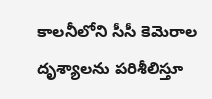కాలనీలోని సీసీ కెమెరాల దృశ్యాలను పరిశీలిస్తూ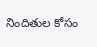నిందితుల కోసం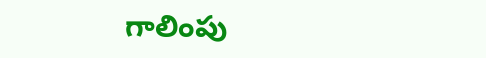గాలింపు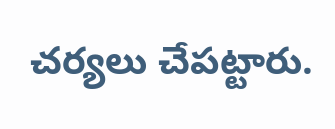చర్యలు చేపట్టారు.